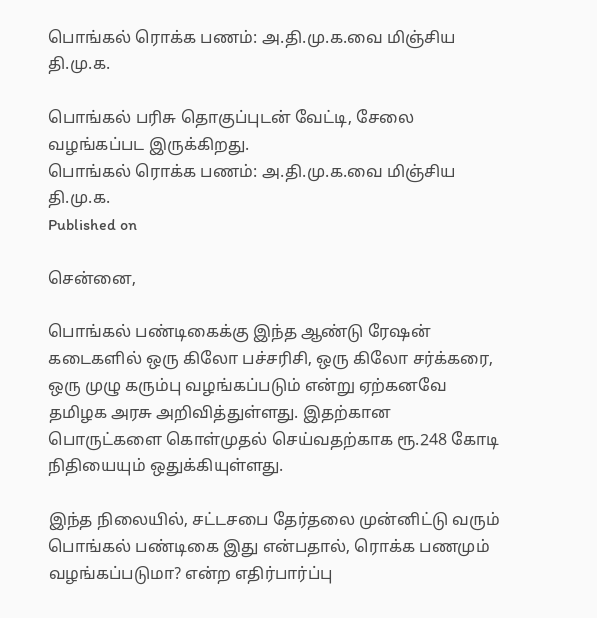பொங்கல் ரொக்க பணம்: அ.தி.மு.க.வை மிஞ்சிய தி.மு.க.

பொங்கல் பரிசு தொகுப்புடன் வேட்டி, சேலை வழங்கப்பட இருக்கிறது.
பொங்கல் ரொக்க பணம்: அ.தி.மு.க.வை மிஞ்சிய தி.மு.க.
Published on

சென்னை,

பொங்கல் பண்டிகைக்கு இந்த ஆண்டு ரேஷன் கடைகளில் ஒரு கிலோ பச்சரிசி, ஒரு கிலோ சர்க்கரை, ஒரு முழு கரும்பு வழங்கப்படும் என்று ஏற்கனவே தமிழக அரசு அறிவித்துள்ளது. இதற்கான பொருட்களை கொள்முதல் செய்வதற்காக ரூ.248 கோடி நிதியையும் ஒதுக்கியுள்ளது.

இந்த நிலையில், சட்டசபை தேர்தலை முன்னிட்டு வரும் பொங்கல் பண்டிகை இது என்பதால், ரொக்க பணமும் வழங்கப்படுமா? என்ற எதிர்பார்ப்பு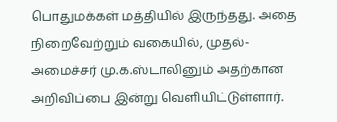பொதுமக்கள் மத்தியில் இருந்தது. அதை நிறைவேற்றும் வகையில், முதல்-அமைச்சர் மு.க.ஸ்டாலினும் அதற்கான அறிவிப்பை இன்று வெளியிட்டுள்ளார்.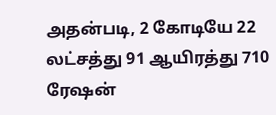அதன்படி, 2 கோடியே 22 லட்சத்து 91 ஆயிரத்து 710 ரேஷன்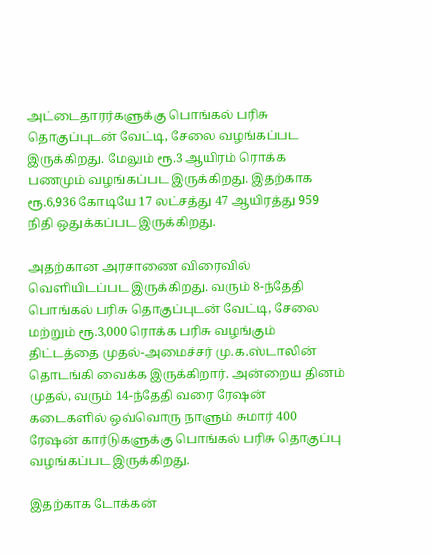அட்டைதாரர்களுக்கு பொங்கல் பரிசு தொகுப்புடன் வேட்டி, சேலை வழங்கப்பட இருக்கிறது. மேலும் ரூ.3 ஆயிரம் ரொக்க பணமும் வழங்கப்பட இருக்கிறது. இதற்காக ரூ.6,936 கோடியே 17 லட்சத்து 47 ஆயிரத்து 959 நிதி ஒதுக்கப்பட இருக்கிறது.

அதற்கான அரசாணை விரைவில் வெளியிடப்பட இருக்கிறது. வரும் 8-ந்தேதி பொங்கல் பரிசு தொகுப்புடன் வேட்டி, சேலை மற்றும் ரூ.3,000 ரொக்க பரிசு வழங்கும் திட்டத்தை முதல்-அமைச்சர் மு.க.ஸ்டாலின் தொடங்கி வைக்க இருக்கிறார். அன்றைய தினம் முதல், வரும் 14-ந்தேதி வரை ரேஷன் கடைகளில் ஒவ்வொரு நாளும் சுமார் 400 ரேஷன் கார்டுகளுக்கு பொங்கல் பரிசு தொகுப்பு வழங்கப்பட இருக்கிறது.

இதற்காக டோக்கன்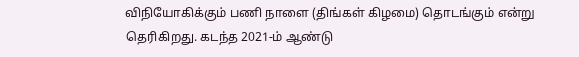விநியோகிக்கும் பணி நாளை (திங்கள் கிழமை) தொடங்கும் என்று தெரிகிறது. கடந்த 2021-ம் ஆண்டு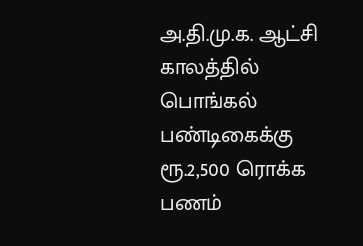அ.தி.மு.க. ஆட்சி காலத்தில் பொங்கல் பண்டிகைக்கு ரூ.2,500 ரொக்க பணம்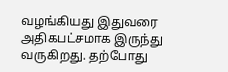வழங்கியது இதுவரை அதிகபட்சமாக இருந்து வருகிறது. தற்போது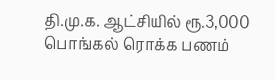தி.மு.க. ஆட்சியில் ரூ.3,000 பொங்கல் ரொக்க பணம்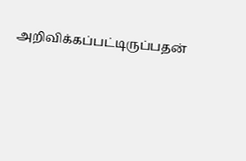அறிவிக்கப்பட்டிருப்பதன்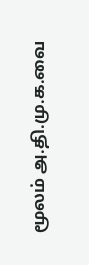மூலம் அ.தி.மு.க.வை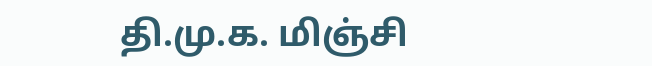தி.மு.க. மிஞ்சி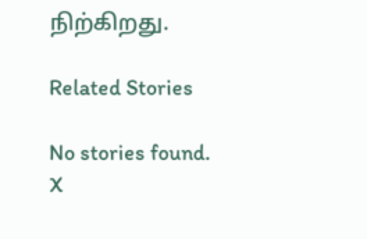நிற்கிறது.

Related Stories

No stories found.
X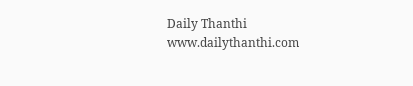Daily Thanthi
www.dailythanthi.com